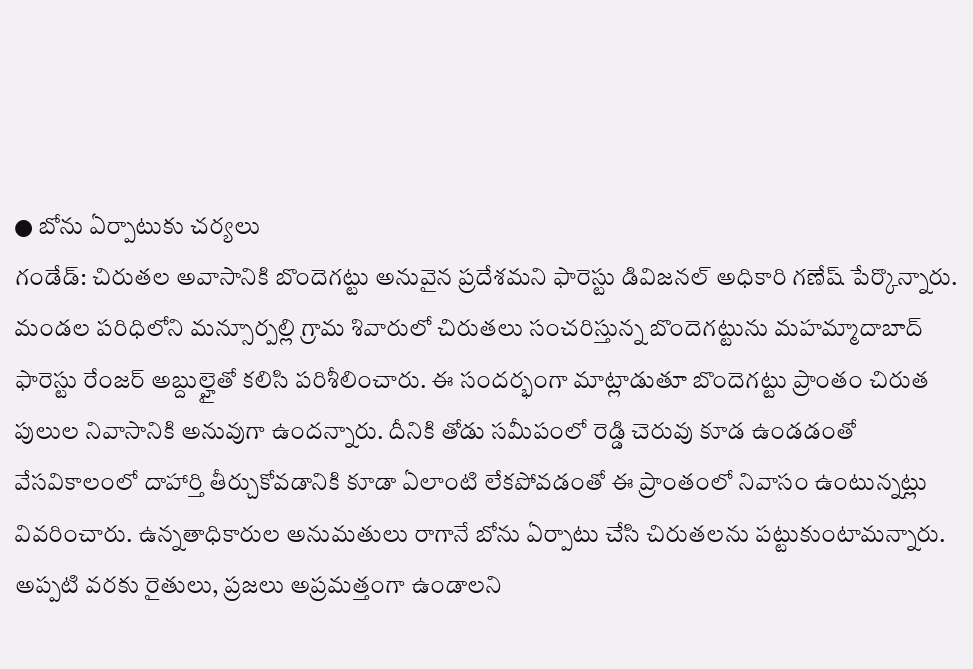● బోను ఏర్పాటుకు చర్యలు
గండేడ్: చిరుతల అవాసానికి బొందెగట్టు అనువైన ప్రదేశమని ఫారెస్టు డివిజనల్ అధికారి గణేష్ పేర్కొన్నారు. మండల పరిధిలోని మన్సూర్పల్లి గ్రామ శివారులో చిరుతలు సంచరిస్తున్న బొందెగట్టును మహమ్మాదాబాద్ ఫారెస్టు రేంజర్ అబ్దుల్హైతో కలిసి పరిశీలించారు. ఈ సందర్భంగా మాట్లాడుతూ బొందెగట్టు ప్రాంతం చిరుత పులుల నివాసానికి అనువుగా ఉందన్నారు. దీనికి తోడు సమీపంలో రెడ్డి చెరువు కూడ ఉండడంతో వేసవికాలంలో దాహార్తి తీర్చుకోవడానికి కూడా ఏలాంటి లేకపోవడంతో ఈ ప్రాంతంలో నివాసం ఉంటున్నట్లు వివరించారు. ఉన్నతాధికారుల అనుమతులు రాగానే బోను ఏర్పాటు చేసి చిరుతలను పట్టుకుంటామన్నారు. అప్పటి వరకు రైతులు, ప్రజలు అప్రమత్తంగా ఉండాలని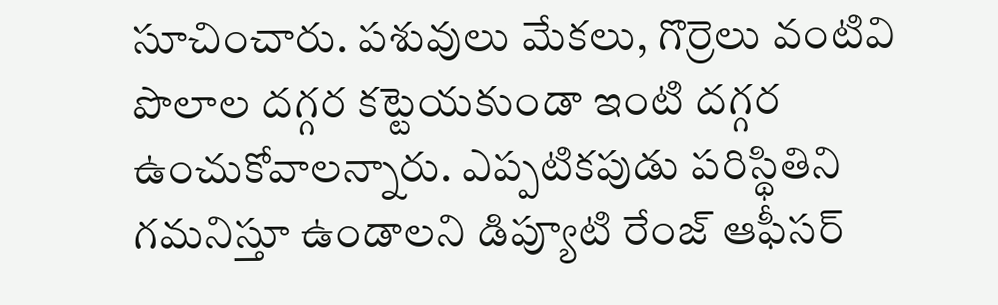సూచించారు. పశువులు మేకలు, గొర్రెలు వంటివి పొలాల దగ్గర కట్టెయకుండా ఇంటి దగ్గర ఉంచుకోవాలన్నారు. ఎప్పటికపుడు పరిస్థితిని గమనిస్తూ ఉండాలని డిప్యూటి రేంజ్ ఆఫీసర్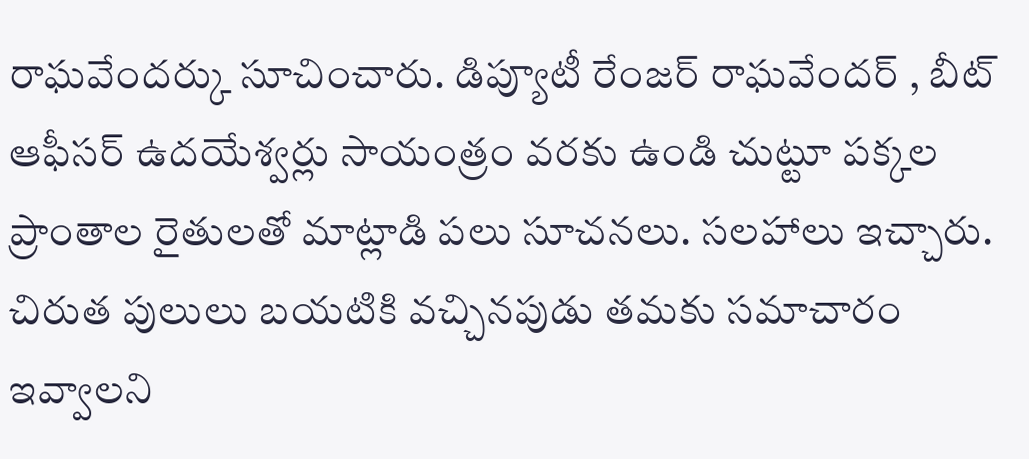రాఘవేందర్కు సూచించారు. డిప్యూటీ రేంజర్ రాఘవేందర్ , బీట్ ఆఫీసర్ ఉదయేశ్వర్లు సాయంత్రం వరకు ఉండి చుట్టూ పక్కల ప్రాంతాల రైతులతో మాట్లాడి పలు సూచనలు. సలహాలు ఇచ్చారు. చిరుత పులులు బయటికి వచ్చినపుడు తమకు సమాచారం ఇవ్వాలని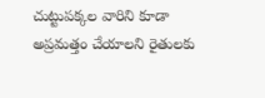చుట్టుపక్కల వారిని కూడా అప్రమత్తం చేయాలని రైతులకు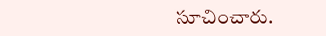సూచించారు.